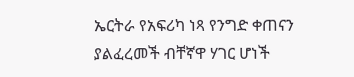ኤርትራ የአፍሪካ ነጻ የንግድ ቀጠናን ያልፈረመች ብቸኛዋ ሃገር ሆነች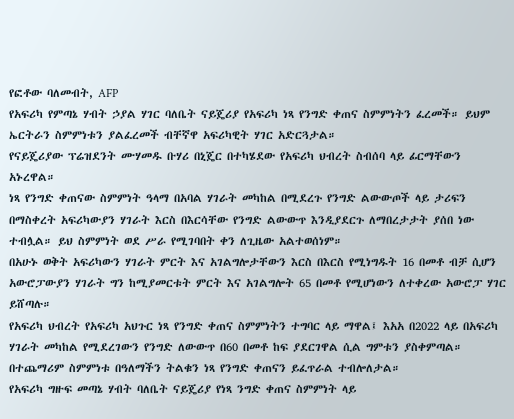የፎቶው ባለመብት, AFP
የአፍሪካ የምጣኔ ሃብት ኃያል ሃገር ባለቤት ናይጄሪያ የአፍሪካ ነጻ የንግድ ቀጠና ስምምነትን ፈረመች። ይህም ኤርትራን ስምምነቱን ያልፈረመች ብቸኛዋ አፍሪካዊት ሃገር አድርጓታል።
የናይጄሪያው ፕሬዝደንት ሙሃመዱ ቡሃሪ በኒጄር በተካሄደው የአፍሪካ ህብረት ስብሰባ ላይ ፊርማቸውን አኑረዋል።
ነጻ የንግድ ቀጠናው ስምምነት ዓላማ በአባል ሃገራት መካከል በሚደረጉ የንግድ ልውውጦች ላይ ታሪፍን በማስቀረት አፍሪካውያን ሃገራት እርስ በእርሳቸው የንግድ ልውውጥ እንዲያደርጉ ለማበረታታት ያሰበ ነው ተብሏል። ይህ ስምምነት ወደ ሥራ የሚገባበት ቀን ለጊዜው አልተወሰነም።
በአሁኑ ወቅት አፍሪካውን ሃገራት ምርት እና አገልግሎታቸውን እርስ በእርስ የሚነግዱት 16 በመቶ ብቻ ሲሆን አውሮፓውያን ሃገራት ግን ከሚያመርቱት ምርት እና አገልግሎት 65 በመቶ የሚሆነውን ለተቀረው አውሮፓ ሃገር ይሸጣሉ።
የአፍሪካ ህብረት የአፍሪካ አህጉር ነጻ የንግድ ቀጠና ስምምነትን ተግባር ላይ ማዋል፤ እአአ በ2022 ላይ በአፍሪካ ሃገራት መካከል የሚደረገውን የንግድ ለውውጥ በ60 በመቶ ከፍ ያደርገዋል ሲል ግምቱን ያስቀምጣል።
በተጨማሪም ስምምነቱ በዓለማችን ትልቁን ነጻ የንግድ ቀጠናን ይፈጥራል ተብሎለታል።
የአፍሪካ ግዙፍ መጣኔ ሃብት ባለቤት ናይጄሪያ የነጻ ንግድ ቀጠና ስምምነት ላይ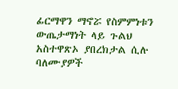ፊርማዋን ማኖሯ የስምምነቱን ውጤታማነት ላይ ጉልህ አስተዋጽኦ ያበረክታል ሲሉ ባለሙያዎች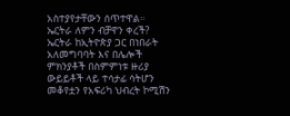አስተያየታቸውን ሰጥተዋል።
ኤርትራ ለምን ብቻዋን ቀረች?
ኤርትራ ከኢትዮጵያ ጋር በነበራት አለመግባባት እና በሌሎች ምክንያቶች በስምምነቱ ዙሪያ ውይይቶች ላይ ተሳታፊ ሳትሆን መቆየቷን የአፍሪካ ህብረት ኮሚሽን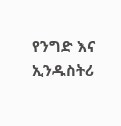የንግድ እና ኢንዱስትሪ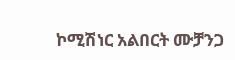ኮሚሽነር አልበርት ሙቻንጋ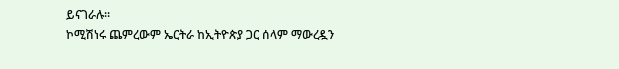ይናገራሉ።
ኮሚሽነሩ ጨምረውም ኤርትራ ከኢትዮጵያ ጋር ሰላም ማውረዷን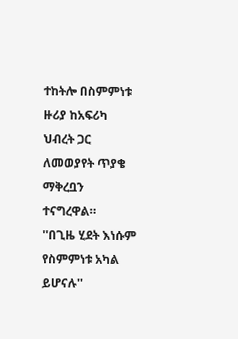ተከትሎ በስምምነቱ ዙሪያ ከአፍሪካ ህብረት ጋር ለመወያየት ጥያቄ ማቅረቧን ተናግረዋል።
''በጊዜ ሂደት እነሱም የስምምነቱ አካል ይሆናሉ''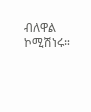ብለዋል ኮሚሽነሩ።